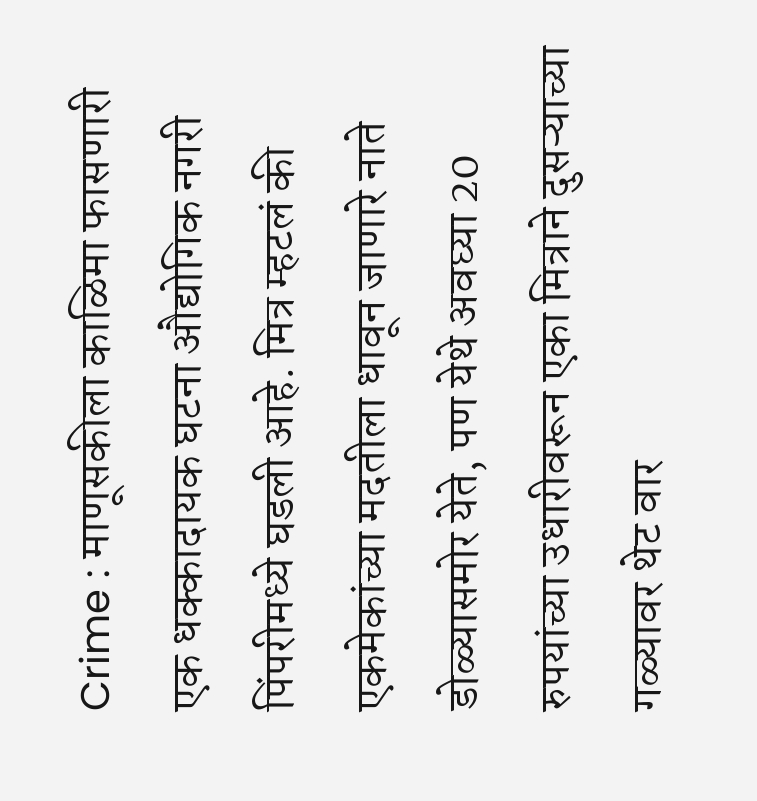Crime : माणूसकीला काळिमा फासणारी एक धक्कादायक घटना औद्योगिक नगरी पिंपरीमध्ये घडली आहे. मित्र म्हटलं की एकमेकांच्या मदतीला धावून जाणारे नाते डोळ्यासमोर येते, पण येथे अवघ्या 20 रुपयांच्या उधारीवरून एका मित्राने दुसऱ्याच्या गळ्यावर थेट वार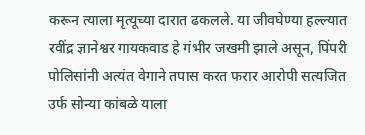करून त्याला मृत्यूच्या दारात ढकलले. या जीवघेण्या हल्ल्यात रवींद्र ज्ञानेश्वर गायकवाड हे गंभीर जखमी झाले असून, पिंपरी पोलिसांनी अत्यंत वेगाने तपास करत फरार आरोपी सत्यजित उर्फ सोन्या कांबळे याला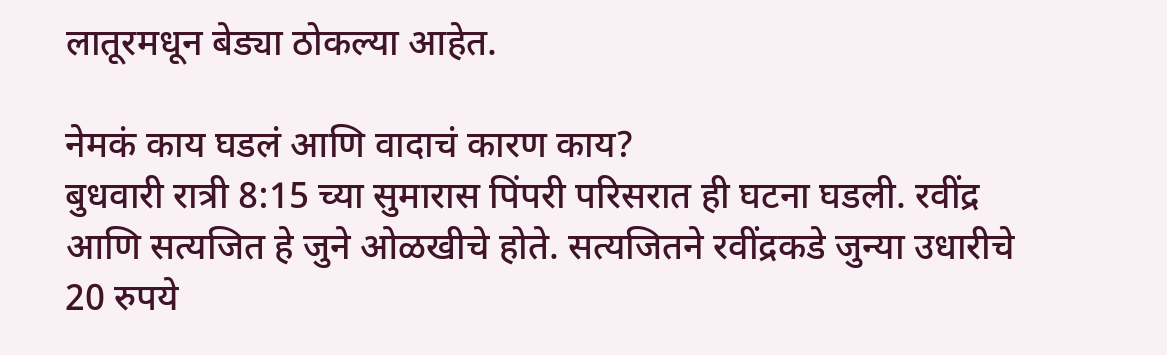लातूरमधून बेड्या ठोकल्या आहेत.

नेमकं काय घडलं आणि वादाचं कारण काय?
बुधवारी रात्री 8:15 च्या सुमारास पिंपरी परिसरात ही घटना घडली. रवींद्र आणि सत्यजित हे जुने ओळखीचे होते. सत्यजितने रवींद्रकडे जुन्या उधारीचे 20 रुपये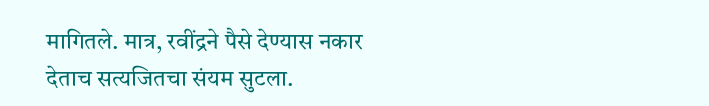मागितले. मात्र, रवींद्रने पैसे देण्यास नकार देताच सत्यजितचा संयम सुटला.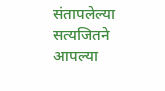संतापलेल्या सत्यजितने आपल्या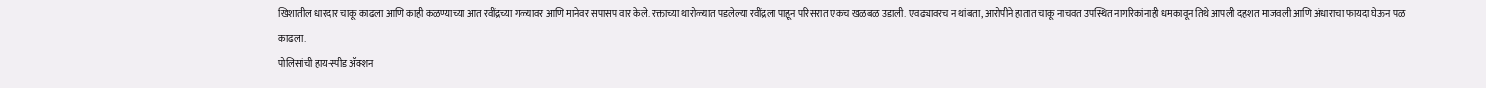खिशातील धारदार चाकू काढला आणि काही कळण्याच्या आत रवींद्रच्या गळ्यावर आणि मानेवर सपासप वार केले. रक्ताच्या थारोळ्यात पडलेल्या रवींद्रला पाहून परिसरात एकच खळबळ उडाली. एवढ्यावरच न थांबता, आरोपीने हातात चाकू नाचवत उपस्थित नागरिकांनाही धमकावून तिथे आपली दहशत माजवली आणि अंधाराचा फायदा घेऊन पळ काढला.
पोलिसांची हाय-स्पीड ॲक्शन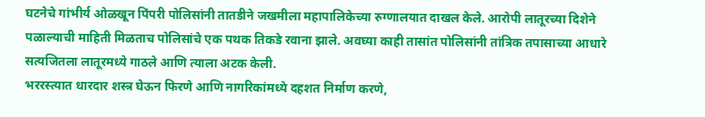घटनेचे गांभीर्य ओळखून पिंपरी पोलिसांनी तातडीने जखमीला महापालिकेच्या रुग्णालयात दाखल केले. आरोपी लातूरच्या दिशेने पळाल्याची माहिती मिळताच पोलिसांचे एक पथक तिकडे रवाना झाले. अवघ्या काही तासांत पोलिसांनी तांत्रिक तपासाच्या आधारे सत्यजितला लातूरमध्ये गाठले आणि त्याला अटक केली.
भररस्त्यात धारदार शस्त्र घेऊन फिरणे आणि नागरिकांमध्ये दहशत निर्माण करणे,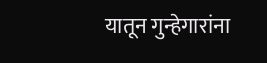यातून गुन्हेगारांना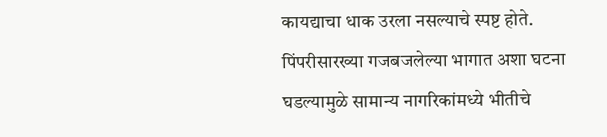कायद्याचा धाक उरला नसल्याचे स्पष्ट होते. पिंपरीसारख्या गजबजलेल्या भागात अशा घटना घडल्यामुळे सामान्य नागरिकांमध्ये भीतीचे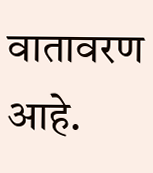वातावरण आहे.